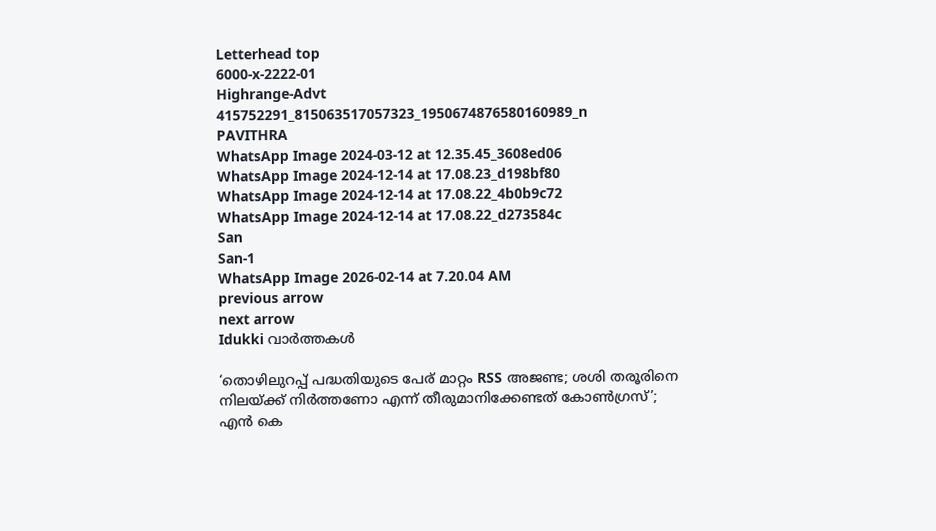Letterhead top
6000-x-2222-01
Highrange-Advt
415752291_815063517057323_1950674876580160989_n
PAVITHRA
WhatsApp Image 2024-03-12 at 12.35.45_3608ed06
WhatsApp Image 2024-12-14 at 17.08.23_d198bf80
WhatsApp Image 2024-12-14 at 17.08.22_4b0b9c72
WhatsApp Image 2024-12-14 at 17.08.22_d273584c
San
San-1
WhatsApp Image 2026-02-14 at 7.20.04 AM
previous arrow
next arrow
Idukki വാര്‍ത്തകള്‍

‘തൊഴിലുറപ്പ് പദ്ധതിയുടെ പേര് മാറ്റം RSS അജണ്ട; ശശി തരൂരിനെ നിലയ്ക്ക് നിർത്തണോ എന്ന് തീരുമാനിക്കേണ്ടത് കോൺഗ്രസ്’; എൻ കെ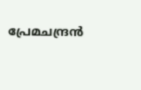പ്രേമചന്ദ്രൻ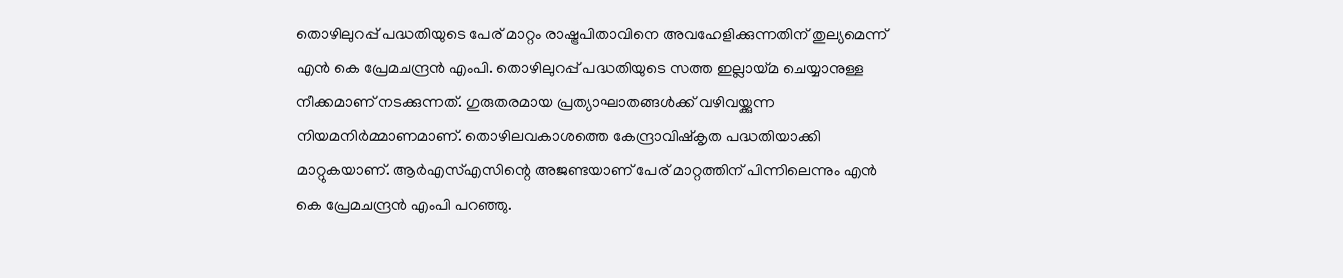തൊഴിലുറപ്പ് പദ്ധതിയുടെ പേര് മാറ്റം രാഷ്ട്രപിതാവിനെ അവഹേളിക്കുന്നതിന് തുല്യമെന്ന് എൻ കെ പ്രേമചന്ദ്രൻ എംപി. തൊഴിലുറപ്പ് പദ്ധതിയുടെ സത്ത ഇല്ലായ്മ ചെയ്യാനുള്ള നീക്കമാണ് നടക്കുന്നത്. ഗുരുതരമായ പ്രത്യാഘാതങ്ങൾക്ക്‌ വഴിവയ്ക്കുന്ന നിയമനിർമ്മാണമാണ്. തൊഴിലവകാശത്തെ കേന്ദ്രാവിഷ്കൃത പദ്ധതിയാക്കി മാറ്റുകയാണ്. ആർ‌എസ്എസിന്റെ അജണ്ടയാണ് പേര് മാറ്റത്തിന് പിന്നിലെന്നും എൻ കെ പ്രേമചന്ദ്രൻ എംപി പറഞ്ഞു.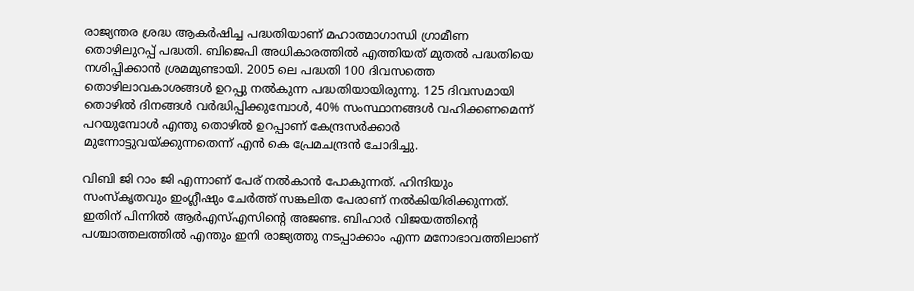രാജ്യന്തര ശ്രദ്ധ ആകർഷിച്ച പദ്ധതിയാണ് മഹാത്മാഗാന്ധി ഗ്രാമീണ തൊഴിലുറപ്പ് പദ്ധതി. ബിജെപി അധികാരത്തിൽ എത്തിയത് മുതൽ പദ്ധതിയെ നശിപ്പിക്കാൻ ശ്രമമുണ്ടായി. 2005 ലെ പദ്ധതി 100 ദിവസത്തെ തൊഴിലാവകാശങ്ങൾ ഉറപ്പു നൽകുന്ന പദ്ധതിയായിരുന്നു. 125 ദിവസമായി തൊഴിൽ ദിനങ്ങൾ വർദ്ധിപ്പിക്കുമ്പോൾ, 40% സംസ്ഥാനങ്ങൾ വഹിക്കണമെന്ന് പറയുമ്പോൾ എന്തു തൊഴിൽ ഉറപ്പാണ് കേന്ദ്രസർക്കാർ മുന്നോട്ടുവയ്ക്കുന്നതെന്ന് എൻ കെ പ്രേമചന്ദ്രൻ ചോദിച്ചു.

വിബി ജി റാം ജി എന്നാണ് പേര് നൽകാൻ പോകുന്നത്. ഹിന്ദിയും സംസ്കൃതവും ഇംഗ്ലീഷും ചേർത്ത് സങ്കലിത പേരാണ് നൽകിയിരിക്കുന്നത്. ഇതിന് പിന്നിൽ ആർഎസ്എസിന്റെ അജണ്ട. ബിഹാർ വിജയത്തിന്റെ പശ്ചാത്തലത്തിൽ എന്തും ഇനി രാജ്യത്തു നടപ്പാക്കാം എന്ന മനോഭാവത്തിലാണ്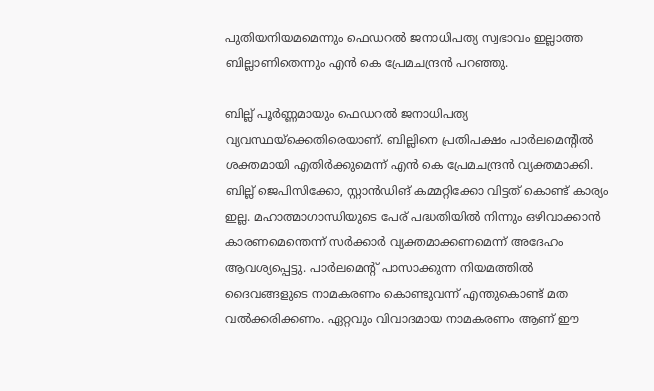പുതിയനിയമമെന്നും ഫെഡറൽ ജനാധിപത്യ സ്വഭാവം ഇല്ലാത്ത ബില്ലാണിതെന്നും എൻ കെ പ്രേമചന്ദ്രൻ പറഞ്ഞു.

ബില്ല് പൂർണ്ണമായും ഫെഡറൽ ജനാധിപത്യ വ്യവസ്ഥയ്ക്കെതിരെയാണ്. ബില്ലിനെ പ്രതിപക്ഷം പാർലമെന്റിൽ ശക്തമായി എതിർക്കുമെന്ന് എൻ കെ പ്രേമചന്ദ്രൻ വ്യക്തമാക്കി. ബില്ല് ജെപിസിക്കോ, സ്റ്റാൻഡിങ് കമ്മറ്റിക്കോ വിട്ടത് കൊണ്ട് കാര്യം ഇല്ല. മഹാത്മാഗാന്ധിയുടെ പേര് പദ്ധതിയിൽ നിന്നും ഒഴിവാക്കാൻ കാരണമെന്തെന്ന് സർക്കാർ വ്യക്തമാക്കണമെന്ന് അദേഹം ആവശ്യപ്പെട്ടു. പാർലമെന്റ് പാസാക്കുന്ന നിയമത്തിൽ ദൈവങ്ങളുടെ നാമകരണം കൊണ്ടുവന്ന് എന്തുകൊണ്ട് മത വൽക്കരിക്കണം. ഏറ്റവും വിവാദമായ നാമകരണം ആണ് ഈ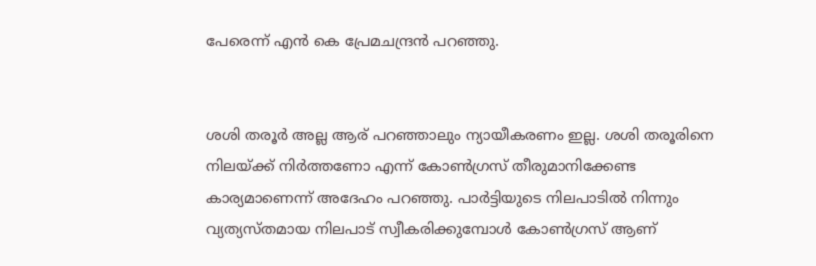പേരെന്ന് എൻ കെ പ്രേമചന്ദ്രൻ പറഞ്ഞു.


ശശി തരൂർ അല്ല ആര് പറഞ്ഞാലും ന്യായീകരണം ഇല്ല. ശശി തരൂരിനെ നിലയ്ക്ക് നിർത്തണോ എന്ന് കോൺഗ്രസ് തീരുമാനിക്കേണ്ട കാര്യമാണെന്ന് അദേഹം പറഞ്ഞു. പാർട്ടിയുടെ നിലപാടിൽ നിന്നും വ്യത്യസ്തമായ നിലപാട് സ്വീകരിക്കുമ്പോൾ കോൺഗ്രസ് ആണ്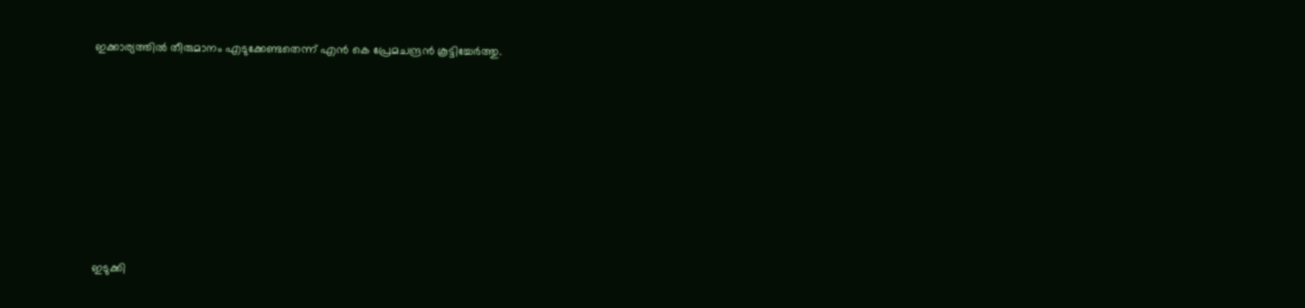ഇക്കാര്യത്തിൽ തീരുമാനം എടുക്കേണ്ടതെന്ന് എൻ കെ പ്രേമചന്ദ്രൻ കൂട്ടിച്ചേർത്തു.









ഇടുക്കി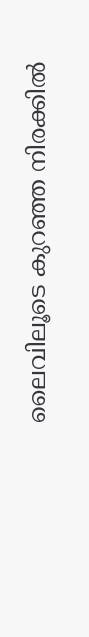ലൈവിലൂടെ കുറഞ്ഞ നിരക്കിൽ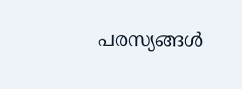പരസ്യങ്ങൾ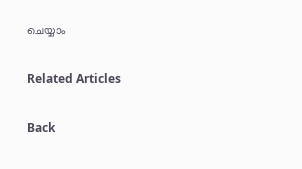ചെയ്യാം

Related Articles

Back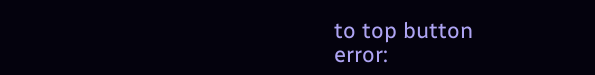to top button
error: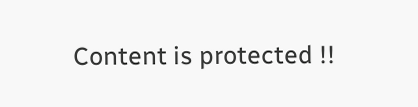Content is protected !!